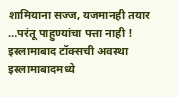शामियाना सज्ज, यजमानही तयार …परंतू पाहुण्यांचा पत्ता नाही ! इस्लामाबाद टॉक्सची अवस्था
इस्लामाबादमध्ये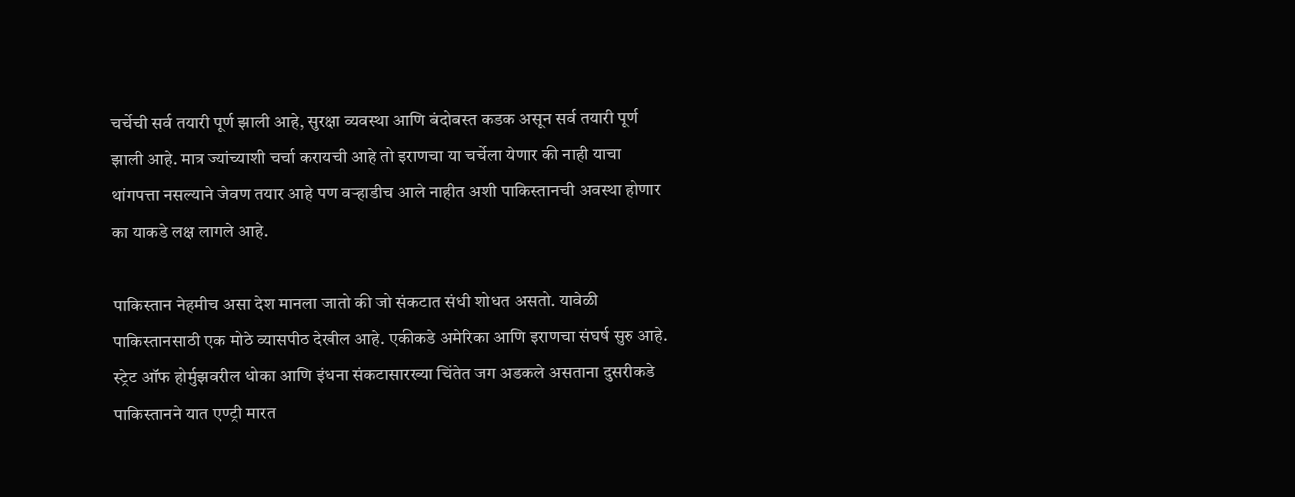चर्चेची सर्व तयारी पूर्ण झाली आहे, सुरक्षा व्यवस्था आणि बंदोबस्त कडक असून सर्व तयारी पूर्ण झाली आहे. मात्र ज्यांच्याशी चर्चा करायची आहे तो इराणचा या चर्चेला येणार की नाही याचा थांगपत्ता नसल्याने जेवण तयार आहे पण वऱ्हाडीच आले नाहीत अशी पाकिस्तानची अवस्था होणार का याकडे लक्ष लागले आहे.

पाकिस्तान नेहमीच असा देश मानला जातो की जो संकटात संधी शोधत असतो. यावेळी पाकिस्तानसाठी एक मोठे व्यासपीठ देखील आहे. एकीकडे अमेरिका आणि इराणचा संघर्ष सुरु आहे. स्ट्रेट ऑफ होर्मुझवरील धोका आणि इंधना संकटासारख्या चिंतेत जग अडकले असताना दुसरीकडे पाकिस्तानने यात एण्ट्री मारत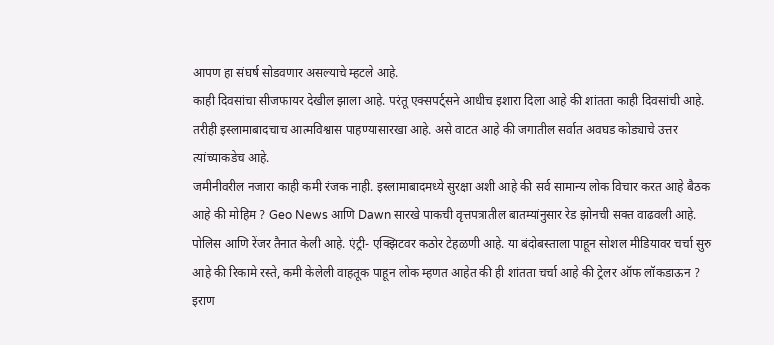आपण हा संघर्ष सोडवणार असल्याचे म्हटले आहे.
काही दिवसांचा सीजफायर देखील झाला आहे. परंतू एक्सपर्ट्सने आधीच इशारा दिला आहे की शांतता काही दिवसांची आहे. तरीही इस्लामाबादचाच आत्मविश्वास पाहण्यासारखा आहे. असे वाटत आहे की जगातील सर्वात अवघड कोड्याचे उत्तर त्यांच्याकडेच आहे.
जमीनीवरील नजारा काही कमी रंजक नाही. इस्लामाबादमध्ये सुरक्षा अशी आहे की सर्व सामान्य लोक विचार करत आहे बैठक आहे की मोहिम ? Geo News आणि Dawn सारखे पाकची वृत्तपत्रातील बातम्यांनुसार रेड झोनची सक्त वाढवली आहे. पोलिस आणि रेंजर तैनात केली आहे. एंट्री- एक्झिटवर कठोर टेहळणी आहे. या बंदोबस्ताला पाहून सोशल मीडियावर चर्चा सुरु आहे की रिकामे रस्ते, कमी केलेली वाहतूक पाहून लोक म्हणत आहेत की ही शांतता चर्चा आहे की ट्रेलर ऑफ लॉकडाऊन ?
इराण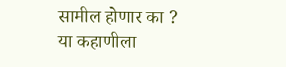सामील होणार का ?
या कहाणीला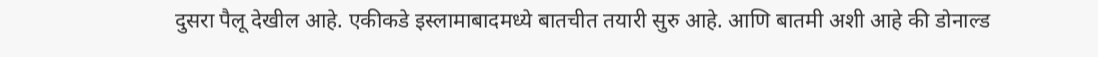दुसरा पैलू देखील आहे. एकीकडे इस्लामाबादमध्ये बातचीत तयारी सुरु आहे. आणि बातमी अशी आहे की डोनाल्ड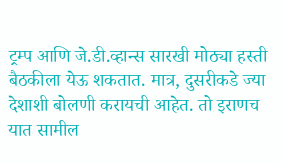ट्रम्प आणि जे.डी.व्हान्स सारखी मोठ्या हस्ती बैठकीला येऊ शकतात. मात्र, दुसरीकडे ज्या देशाशी बोलणी करायची आहेत. तो इराणच यात सामील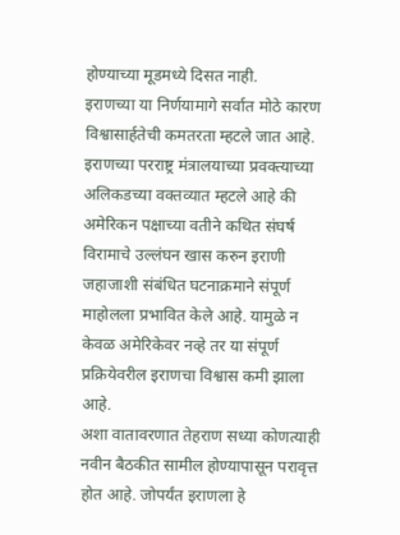होण्याच्या मूडमध्ये दिसत नाही.
इराणच्या या निर्णयामागे सर्वात मोठे कारण विश्वासार्हतेची कमतरता म्हटले जात आहे. इराणच्या परराष्ट्र मंत्रालयाच्या प्रवक्त्याच्या अलिकडच्या वक्तव्यात म्हटले आहे की अमेरिकन पक्षाच्या वतीने कथित संघर्ष विरामाचे उल्लंघन खास करुन इराणी जहाजाशी संबंधित घटनाक्रमाने संपूर्ण माहोलला प्रभावित केले आहे. यामुळे न केवळ अमेरिकेवर नव्हे तर या संपूर्ण प्रक्रियेवरील इराणचा विश्वास कमी झाला आहे.
अशा वातावरणात तेहराण सध्या कोणत्याही नवीन बैठकीत सामील होण्यापासून परावृत्त होत आहे. जोपर्यंत इराणला हे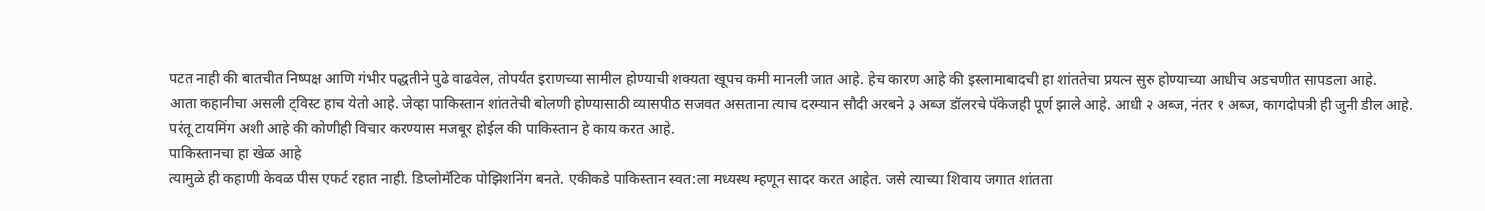पटत नाही की बातचीत निष्पक्ष आणि गंभीर पद्धतीने पुढे वाढवेल, तोपर्यंत इराणच्या सामील होण्याची शक्यता खूपच कमी मानली जात आहे. हेच कारण आहे की इस्लामाबादची हा शांततेचा प्रयत्न सुरु होण्याच्या आधीच अडचणीत सापडला आहे.
आता कहानीचा असली ट्विस्ट हाच येतो आहे. जेव्हा पाकिस्तान शांततेची बोलणी होण्यासाठी व्यासपीठ सजवत असताना त्याच दरम्यान सौदी अरबने ३ अब्ज डॉलरचे पॅकेजही पूर्ण झाले आहे. आधी २ अब्ज, नंतर १ अब्ज, कागदोपत्री ही जुनी डील आहे. परंतू टायमिंग अशी आहे की कोणीही विचार करण्यास मजबूर होईल की पाकिस्तान हे काय करत आहे.
पाकिस्तानचा हा खेळ आहे
त्यामुळे ही कहाणी केवळ पीस एफर्ट रहात नाही. डिप्लोमॅटिक पोझिशनिंग बनते. एकीकडे पाकिस्तान स्वत:ला मध्यस्थ म्हणून सादर करत आहेत. जसे त्याच्या शिवाय जगात शांतता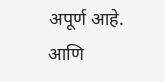अपूर्ण आहे. आणि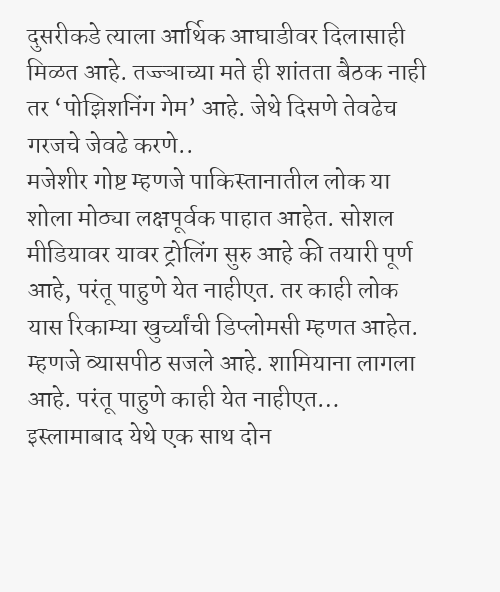दुसरीकडे त्याला आर्थिक आघाडीवर दिलासाही मिळत आहे. तज्ज्ञाच्या मते ही शांतता बैठक नाही तर ‘पोझिशनिंग गेम’ आहे. जेथे दिसणे तेवढेच गरजचे जेवढे करणे..
मजेशीर गोष्ट म्हणजे पाकिस्तानातील लोक या शोला मोठ्या लक्षपूर्वक पाहात आहेत. सोशल मीडियावर यावर ट्रोलिंग सुरु आहे की तयारी पूर्ण आहे, परंतू पाहुणे येत नाहीएत. तर काही लोक यास रिकाम्या खुर्च्यांची डिप्लोमसी म्हणत आहेत. म्हणजे व्यासपीठ सजले आहे. शामियाना लागला आहे. परंतू पाहुणे काही येत नाहीएत…
इस्लामाबाद येथे एक साथ दोन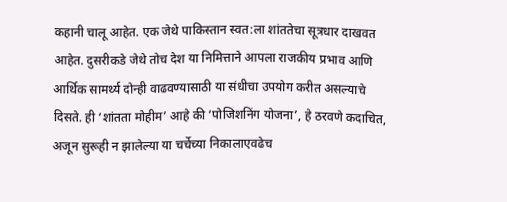कहानी चालू आहेत. एक जेथे पाकिस्तान स्वत:ला शांततेचा सूत्रधार दाखवत आहेत. दुसरीकडे जेथे तोच देश या निमित्ताने आपला राजकीय प्रभाव आणि आर्थिक सामर्थ्य दोन्ही वाढवण्यासाठी या संधीचा उपयोग करीत असल्याचे दिसते. ही ‘शांतता मोहीम’ आहे की ‘पोजिशनिंग योजना’, हे ठरवणे कदाचित, अजून सुरूही न झालेल्या या चर्चेच्या निकालाएवढेच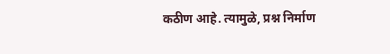कठीण आहे. त्यामुळे, प्रश्न निर्माण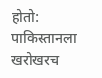होतो: पाकिस्तानला खरोखरच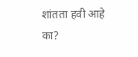शांतता हवी आहे का?